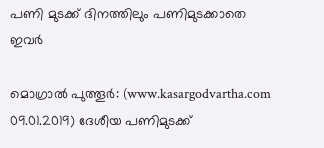പണി മുടക്ക് ദിനത്തിലും പണിമുടക്കാതെ ഇവര്‍

മൊഗ്രാല്‍ പുത്തൂര്‍: (www.kasargodvartha.com 09.01.2019) ദേശീയ പണിമുടക്ക്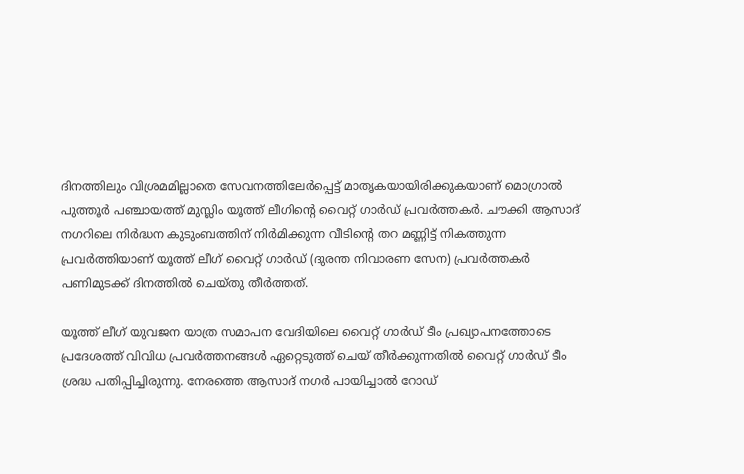ദിനത്തിലും വിശ്രമമില്ലാതെ സേവനത്തിലേര്‍പ്പെട്ട് മാതൃകയായിരിക്കുകയാണ് മൊഗ്രാല്‍ പുത്തൂര്‍ പഞ്ചായത്ത് മുസ്ലിം യൂത്ത് ലീഗിന്റെ വൈറ്റ് ഗാര്‍ഡ് പ്രവര്‍ത്തകര്‍. ചൗക്കി ആസാദ് നഗറിലെ നിര്‍ദ്ധന കുടുംബത്തിന് നിര്‍മിക്കുന്ന വീടിന്റെ തറ മണ്ണിട്ട് നികത്തുന്ന പ്രവര്‍ത്തിയാണ് യൂത്ത് ലീഗ് വൈറ്റ് ഗാര്‍ഡ് (ദുരന്ത നിവാരണ സേന) പ്രവര്‍ത്തകര്‍ പണിമുടക്ക് ദിനത്തില്‍ ചെയ്തു തീര്‍ത്തത്.

യൂത്ത് ലീഗ് യുവജന യാത്ര സമാപന വേദിയിലെ വൈറ്റ് ഗാര്‍ഡ് ടീം പ്രഖ്യാപനത്തോടെ പ്രദേശത്ത് വിവിധ പ്രവര്‍ത്തനങ്ങള്‍ ഏറ്റെടുത്ത് ചെയ് തീര്‍ക്കുന്നതില്‍ വൈറ്റ് ഗാര്‍ഡ് ടീം ശ്രദ്ധ പതിപ്പിച്ചിരുന്നു. നേരത്തെ ആസാദ് നഗര്‍ പായിച്ചാല്‍ റോഡ്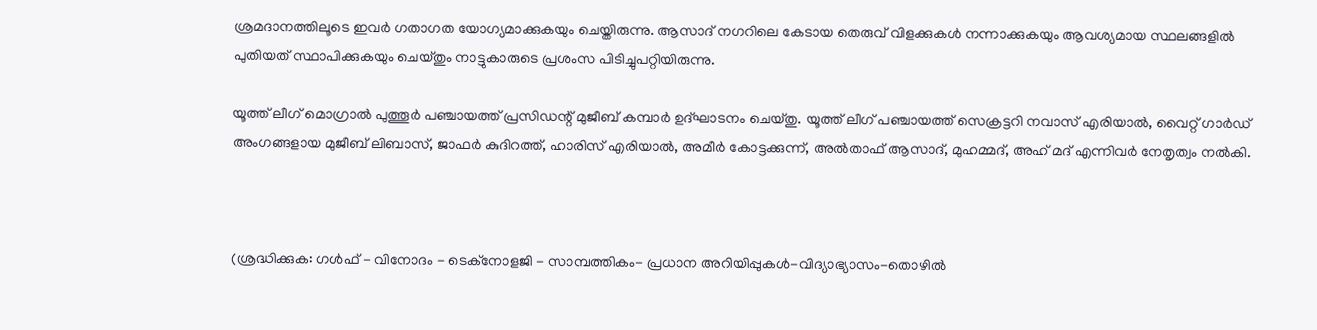ശ്രമദാനത്തിലൂടെ ഇവര്‍ ഗതാഗത യോഗ്യമാക്കുകയും ചെയ്തിരുന്നു. ആസാദ് നഗറിലെ കേടായ തെരുവ് വിളക്കുകള്‍ നന്നാക്കുകയും ആവശ്യമായ സ്ഥലങ്ങളില്‍ പുതിയത് സ്ഥാപിക്കുകയും ചെയ്തും നാട്ടുകാരുടെ പ്രശംസ പിടിച്ചുപറ്റിയിരുന്നു.

യൂത്ത് ലീഗ് മൊഗ്രാല്‍ പുത്തൂര്‍ പഞ്ചായത്ത് പ്രസിഡന്റ് മുജീബ് കമ്പാര്‍ ഉദ്ഘാടനം ചെയ്തു. യൂത്ത് ലീഗ് പഞ്ചായത്ത് സെക്രട്ടറി നവാസ് എരിയാല്‍, വൈറ്റ് ഗാര്‍ഡ് അംഗങ്ങളായ മുജീബ് ലിബാസ്, ജാഫര്‍ കുദിറത്ത്, ഹാരിസ് എരിയാല്‍, അമീര്‍ കോട്ടക്കുന്ന്, അല്‍താഫ് ആസാദ്, മുഹമ്മദ്, അഹ് മദ് എന്നിവര്‍ നേതൃത്വം നല്‍കി.



(ശ്രദ്ധിക്കുക: ഗൾഫ് - വിനോദം - ടെക്നോളജി - സാമ്പത്തികം- പ്രധാന അറിയിപ്പുകൾ-വിദ്യാഭ്യാസം-തൊഴിൽ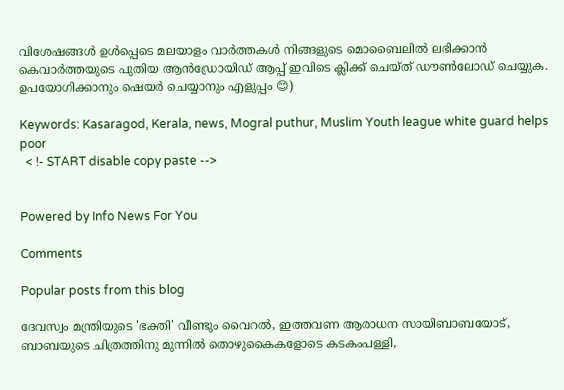വിശേഷങ്ങൾ ഉൾപ്പെടെ മലയാളം വാർത്തകൾ നിങ്ങളുടെ മൊബൈലിൽ ലഭിക്കാൻ കെവാർത്തയുടെ പുതിയ ആൻഡ്രോയിഡ് ആപ്പ് ഇവിടെ ക്ലിക്ക് ചെയ്ത് ഡൗൺലോഡ് ചെയ്യുക. ഉപയോഗിക്കാനും ഷെയർ ചെയ്യാനും എളുപ്പം 😊)

Keywords: Kasaragod, Kerala, news, Mogral puthur, Muslim Youth league white guard helps poor
  < !- START disable copy paste -->


Powered by Info News For You

Comments

Popular posts from this blog

ദേവസ്വം മന്ത്രിയുടെ 'ഭക്തി' വീണ്ടും വൈറല്‍, ഇത്തവണ ആരാധന സായിബാബയോട്, ബാബയുടെ ചിത്രത്തിനു മുന്നില്‍ തൊഴുകൈകളോടെ കടകംപള്ളി,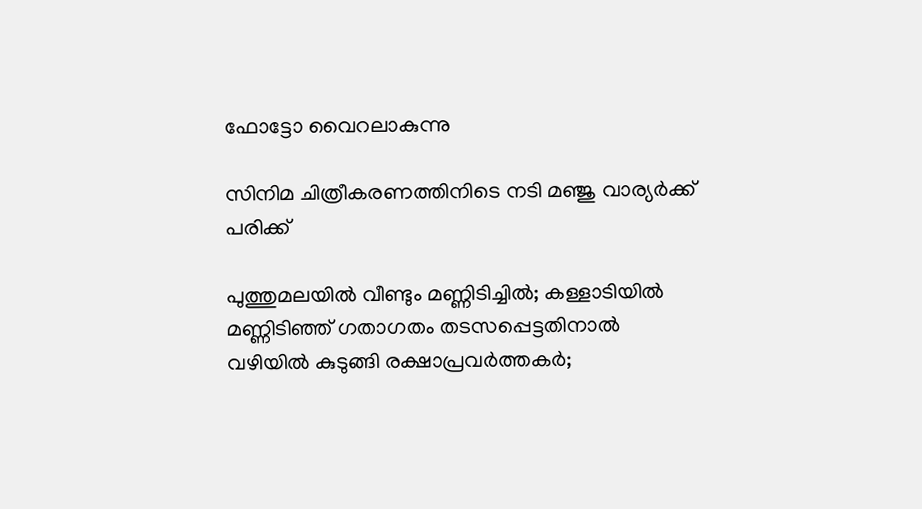ഫോട്ടോ വൈറലാകുന്നു

സിനിമ ചിത്രീകരണത്തിനിടെ നടി മഞ്ജു വാര്യര്‍ക്ക് പരിക്ക്

പുത്തുമലയില്‍ വീണ്ടും മണ്ണിടിച്ചില്‍; കള്ളാടിയില്‍ മണ്ണിടിഞ്ഞ് ഗതാഗതം തടസപ്പെട്ടതിനാല്‍ വഴിയില്‍ കുടുങ്ങി രക്ഷാപ്രവര്‍ത്തകര്‍;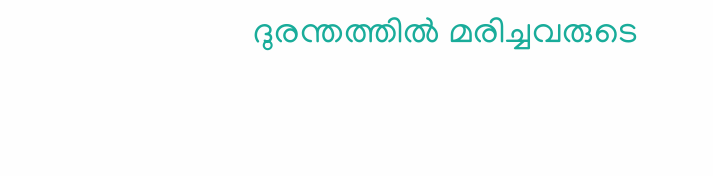ദുരന്തത്തില്‍ മരിച്ചവരുടെ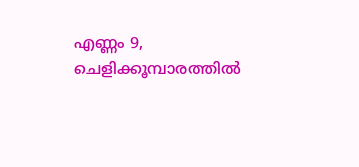എണ്ണം 9, ചെളിക്കൂമ്പാരത്തില്‍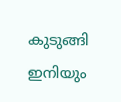കുടുങ്ങി ഇനിയും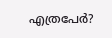എത്രപേര്‍?